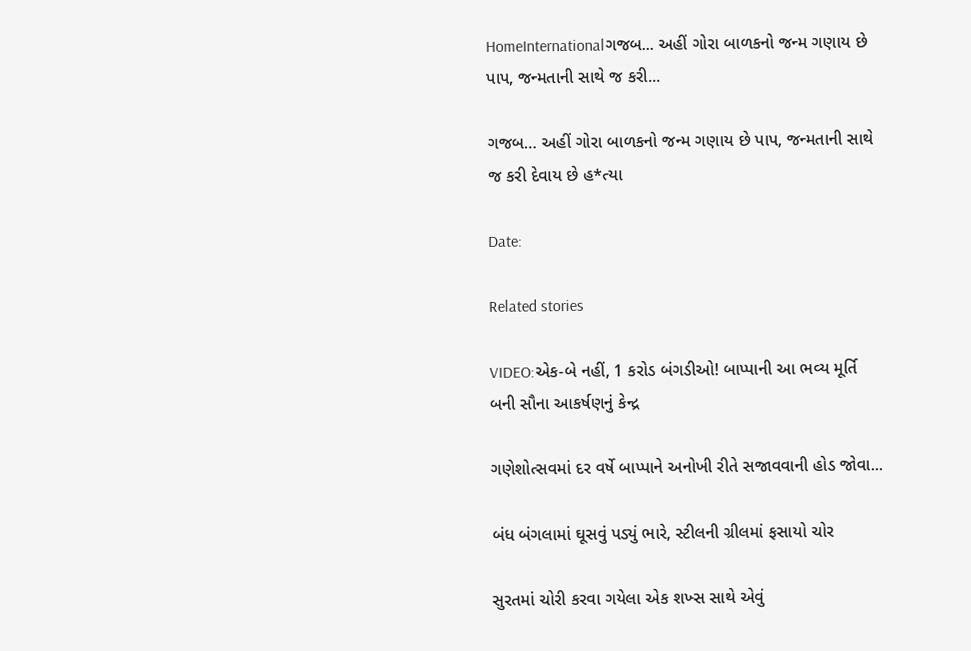HomeInternationalગજબ... અહીં ગોરા બાળકનો જન્મ ગણાય છે પાપ, જન્મતાની સાથે જ કરી...

ગજબ… અહીં ગોરા બાળકનો જન્મ ગણાય છે પાપ, જન્મતાની સાથે જ કરી દેવાય છે હ*ત્યા

Date:

Related stories

VIDEO:એક-બે નહીં, 1 કરોડ બંગડીઓ! બાપ્પાની આ ભવ્ય મૂર્તિ બની સૌના આકર્ષણનું કેન્દ્ર

ગણેશોત્સવમાં દર વર્ષે બાપ્પાને અનોખી રીતે સજાવવાની હોડ જોવા...

બંધ બંગલામાં ઘૂસવું પડ્યું ભારે, સ્ટીલની ગ્રીલમાં ફસાયો ચોર

સુરતમાં ચોરી કરવા ગયેલા એક શખ્સ સાથે એવું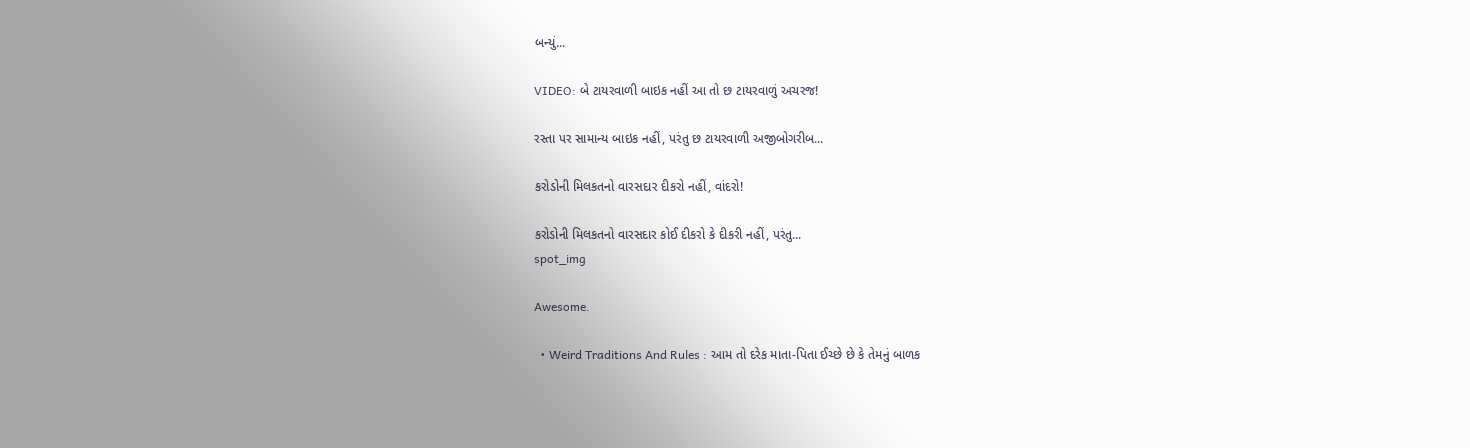બન્યું...

VIDEO: બે ટાયરવાળી બાઇક નહીં આ તો છ ટાયરવાળું અચરજ!

રસ્તા પર સામાન્ય બાઇક નહીં, પરંતુ છ ટાયરવાળી અજીબોગરીબ...

કરોડોની મિલકતનો વારસદાર દીકરો નહીં, વાંદરો!

કરોડોની મિલકતનો વારસદાર કોઈ દીકરો કે દીકરી નહીં, પરંતુ...
spot_img

Awesome.

  • Weird Traditions And Rules : આમ તો દરેક માતા-પિતા ઈચ્છે છે કે તેમનું બાળક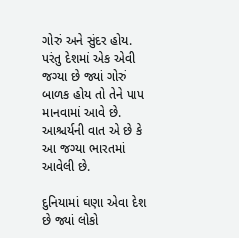ગોરું અને સુંદર હોય. પરંતુ દેશમાં એક એવી જગ્યા છે જ્યાં ગોરું બાળક હોય તો તેને પાપ માનવામાં આવે છે. આશ્ચર્યની વાત એ છે કે આ જગ્યા ભારતમાં આવેલી છે.

દુનિયામાં ઘણા એવા દેશ છે જ્યાં લોકો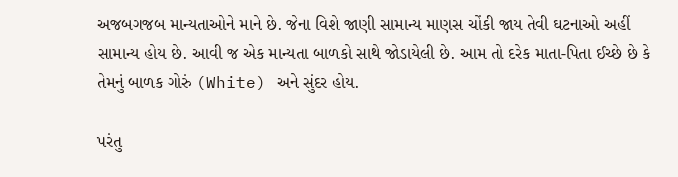અજબગજબ માન્યતાઓને માને છે. જેના વિશે જાણી સામાન્ય માણસ ચોંકી જાય તેવી ઘટનાઓ અહીં સામાન્ય હોય છે. આવી જ એક માન્યતા બાળકો સાથે જોડાયેલી છે. આમ તો દરેક માતા-પિતા ઈચ્છે છે કે તેમનું બાળક ગોરું (White) અને સુંદર હોય.

પરંતુ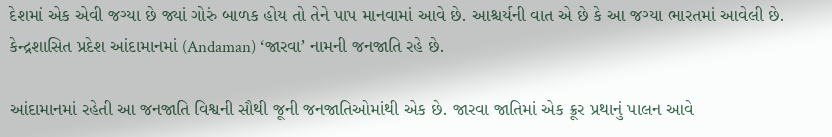દેશમાં એક એવી જગ્યા છે જ્યાં ગોરું બાળક હોય તો તેને પાપ માનવામાં આવે છે. આશ્ચર્યની વાત એ છે કે આ જગ્યા ભારતમાં આવેલી છે. કેન્દ્રશાસિત પ્રદેશ આંદામાનમાં (Andaman) ‘જારવા’ નામની જનજાતિ રહે છે.

આંદામાનમાં રહેતી આ જનજાતિ વિશ્વની સૌથી જૂની જનજાતિઓમાંથી એક છે. જારવા જાતિમાં એક ક્રૂર પ્રથાનું પાલન આવે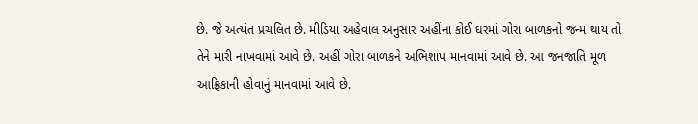છે. જે અત્યંત પ્રચલિત છે. મીડિયા અહેવાલ અનુસાર અહીંના કોઈ ઘરમાં ગોરા બાળકનો જન્મ થાય તો તેને મારી નાખવામાં આવે છે. અહીં ગોરા બાળકને અભિશાપ માનવામાં આવે છે. આ જનજાતિ મૂળ આફ્રિકાની હોવાનું માનવામાં આવે છે.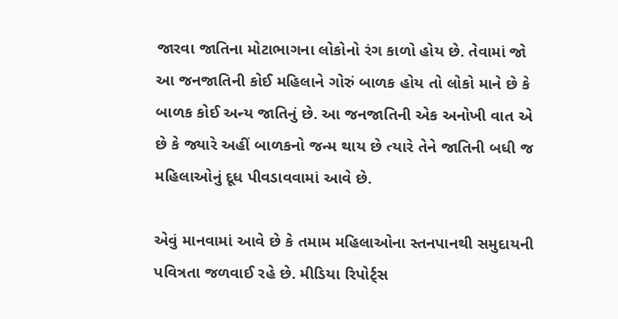જારવા જાતિના મોટાભાગના લોકોનો રંગ કાળો હોય છે. તેવામાં જો આ જનજાતિની કોઈ મહિલાને ગોરું બાળક હોય તો લોકો માને છે કે બાળક કોઈ અન્ય જાતિનું છે. આ જનજાતિની એક અનોખી વાત એ છે કે જ્યારે અહીં બાળકનો જન્મ થાય છે ત્યારે તેને જાતિની બધી જ મહિલાઓનું દૂધ પીવડાવવામાં આવે છે.

એવું માનવામાં આવે છે કે તમામ મહિલાઓના સ્તનપાનથી સમુદાયની પવિત્રતા જળવાઈ રહે છે. મીડિયા રિપોર્ટ્સ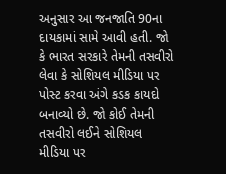અનુસાર આ જનજાતિ 90ના દાયકામાં સામે આવી હતી. જો કે ભારત સરકારે તેમની તસવીરો લેવા કે સોશિયલ મીડિયા પર પોસ્ટ કરવા અંગે કડક કાયદો બનાવ્યો છે. જો કોઈ તેમની તસવીરો લઈને સોશિયલ મીડિયા પર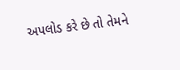અપલોડ કરે છે તો તેમને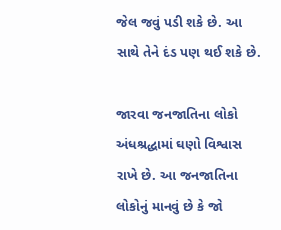જેલ જવું પડી શકે છે. આ સાથે તેને દંડ પણ થઈ શકે છે.

જારવા જનજાતિના લોકો અંધશ્રદ્ધામાં ઘણો વિશ્વાસ રાખે છે. આ જનજાતિના લોકોનું માનવું છે કે જો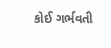કોઈ ગર્ભવતી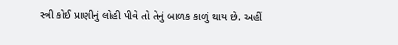સ્ત્રી કોઈ પ્રાણીનું લોહી પીવે તો તેનું બાળક કાળું થાય છે. અહીં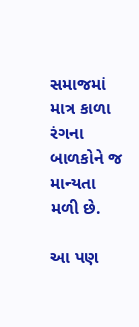સમાજમાં માત્ર કાળા રંગના બાળકોને જ માન્યતા મળી છે.

આ પણ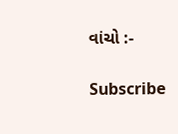વાંચો :-

Subscribe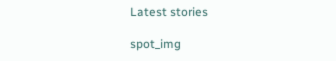Latest stories

spot_img